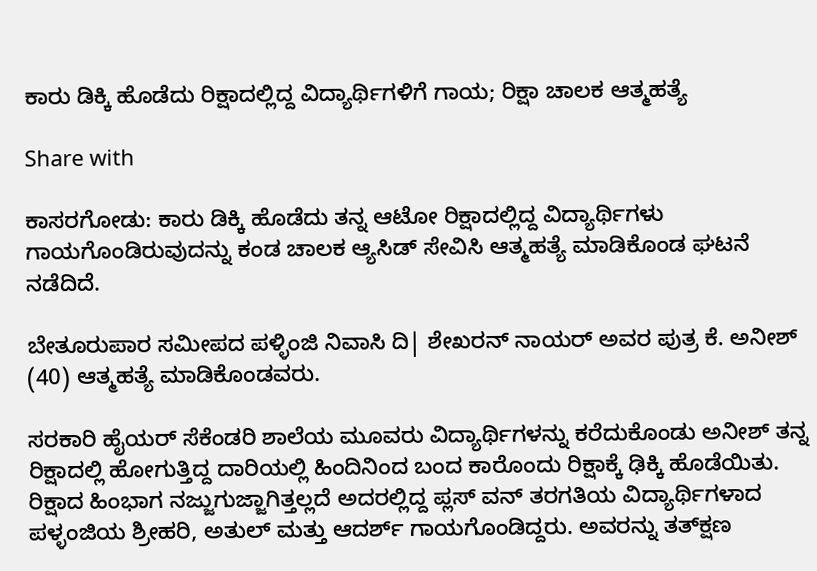ಕಾರು ಡಿಕ್ಕಿ ಹೊಡೆದು ರಿಕ್ಷಾದಲ್ಲಿದ್ದ ವಿದ್ಯಾರ್ಥಿಗಳಿಗೆ ಗಾಯ; ರಿಕ್ಷಾ ಚಾಲಕ ಆತ್ಮಹತ್ಯೆ

Share with

ಕಾಸರಗೋಡು: ಕಾರು ಡಿಕ್ಕಿ ಹೊಡೆದು ತನ್ನ ಆಟೋ ರಿಕ್ಷಾದಲ್ಲಿದ್ದ ವಿದ್ಯಾರ್ಥಿಗಳು ಗಾಯಗೊಂಡಿರುವುದನ್ನು ಕಂಡ ಚಾಲಕ ಆ್ಯಸಿಡ್ ಸೇವಿಸಿ ಆತ್ಮಹತ್ಯೆ ಮಾಡಿಕೊಂಡ ಘಟನೆ ನಡೆದಿದೆ.

ಬೇತೂರುಪಾರ ಸಮೀಪದ ಪಳ್ಳಿಂಜಿ ನಿವಾಸಿ ದಿ| ಶೇಖರನ್ ನಾಯ‌ರ್ ಅವರ ಪುತ್ರ ಕೆ. ಅನೀಶ್ (40) ಆತ್ಮಹತ್ಯೆ ಮಾಡಿಕೊಂಡವರು.

ಸರಕಾರಿ ಹೈಯರ್ ಸೆಕೆಂಡರಿ ಶಾಲೆಯ ಮೂವರು ವಿದ್ಯಾರ್ಥಿಗಳನ್ನು ಕರೆದುಕೊಂಡು ಅನೀಶ್ ತನ್ನ ರಿಕ್ಷಾದಲ್ಲಿ ಹೋಗುತ್ತಿದ್ದ ದಾರಿಯಲ್ಲಿ ಹಿಂದಿನಿಂದ ಬಂದ ಕಾರೊಂದು ರಿಕ್ಷಾಕ್ಕೆ ಢಿಕ್ಕಿ ಹೊಡೆಯಿತು. ರಿಕ್ಷಾದ ಹಿಂಭಾಗ ನಜ್ಜುಗುಜ್ಜಾಗಿತ್ತಲ್ಲದೆ ಅದರಲ್ಲಿದ್ದ ಪ್ಲಸ್ ವನ್ ತರಗತಿಯ ವಿದ್ಯಾರ್ಥಿಗಳಾದ ಪಳ್ಳಂಜಿಯ ಶ್ರೀಹರಿ, ಅತುಲ್ ಮತ್ತು ಆದರ್ಶ್ ಗಾಯಗೊಂಡಿದ್ದರು. ಅವರನ್ನು ತತ್‌ಕ್ಷಣ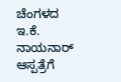ಚೆಂಗಳದ ಇ.ಕೆ. ನಾಯನಾರ್ ಆಸ್ಪತ್ರೆಗೆ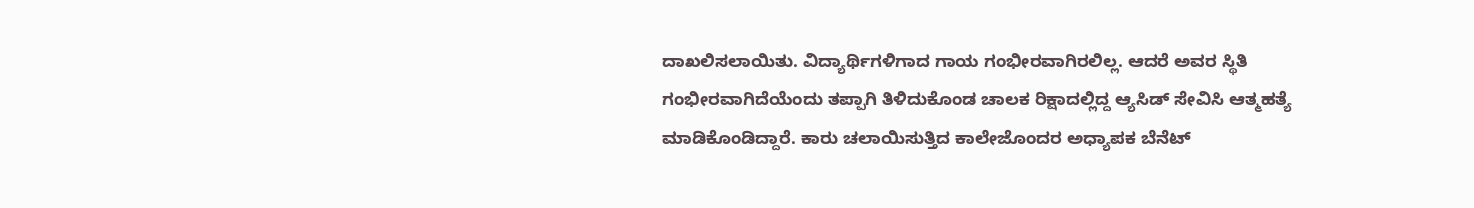ದಾಖಲಿಸಲಾಯಿತು. ವಿದ್ಯಾರ್ಥಿಗಳಿಗಾದ ಗಾಯ ಗಂಭೀರವಾಗಿರಲಿಲ್ಲ. ಆದರೆ ಅವರ ಸ್ಥಿತಿ ಗಂಭೀರವಾಗಿದೆಯೆಂದು ತಪ್ಪಾಗಿ ತಿಳಿದುಕೊಂಡ ಚಾಲಕ ರಿಕ್ಷಾದಲ್ಲಿದ್ದ ಆ್ಯಸಿಡ್‌ ಸೇವಿಸಿ ಆತ್ಮಹತ್ಯೆ ಮಾಡಿಕೊಂಡಿದ್ದಾರೆ. ಕಾರು ಚಲಾಯಿಸುತ್ತಿದ ಕಾಲೇಜೊಂದರ ಅಧ್ಯಾಪಕ ಬೆನೆಟ್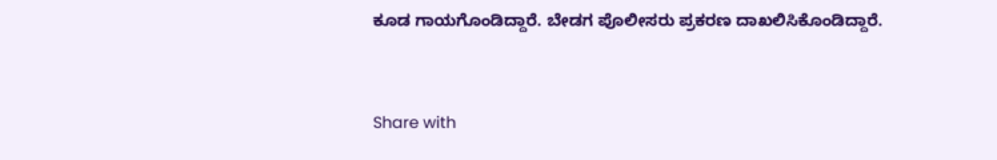ಕೂಡ ಗಾಯಗೊಂಡಿದ್ದಾರೆ. ಬೇಡಗ ಪೊಲೀಸರು ಪ್ರಕರಣ ದಾಖಲಿಸಿಕೊಂಡಿದ್ದಾರೆ.


Share with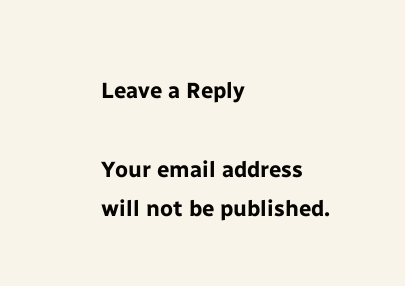Leave a Reply

Your email address will not be published.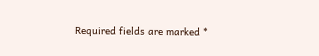Required fields are marked *